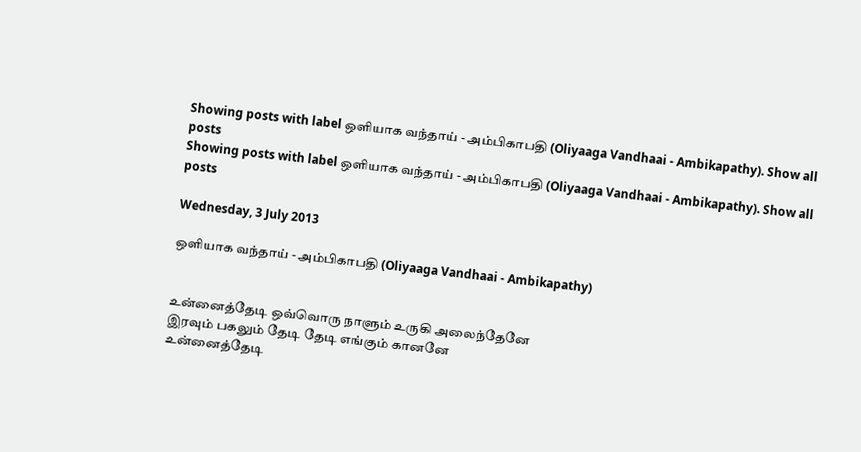Showing posts with label ஒளியாக வந்தாய் - அம்பிகாபதி (Oliyaaga Vandhaai - Ambikapathy). Show all posts
Showing posts with label ஒளியாக வந்தாய் - அம்பிகாபதி (Oliyaaga Vandhaai - Ambikapathy). Show all posts

Wednesday, 3 July 2013

ஒளியாக வந்தாய் - அம்பிகாபதி (Oliyaaga Vandhaai - Ambikapathy)


உன்னைத்தேடி ஒவ்வொரு நாளும் உருகி அலைந்தேனே
இரவும் பகலும் தேடி தேடி எங்கும் கானனே
உன்னைத்தேடி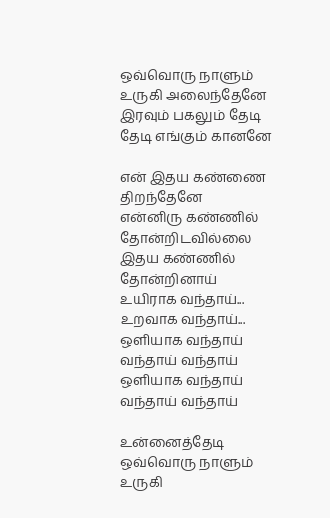ஒவ்வொரு நாளும் உருகி அலைந்தேனே
இரவும் பகலும் தேடி தேடி எங்கும் கானனே

என் இதய கண்ணை திறந்தேனே
என்னிரு கண்ணில் தோன்றிடவில்லை இதய கண்ணில் தோன்றினாய்
உயிராக வந்தாய்...  உறவாக வந்தாய்...
ஒளியாக வந்தாய் வந்தாய் வந்தாய்
ஒளியாக வந்தாய் வந்தாய் வந்தாய்

உன்னைத்தேடி ஒவ்வொரு நாளும் உருகி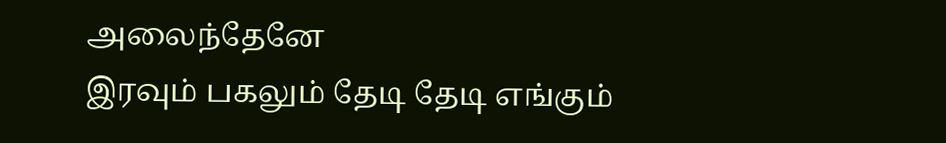அலைந்தேனே
இரவும் பகலும் தேடி தேடி எங்கும்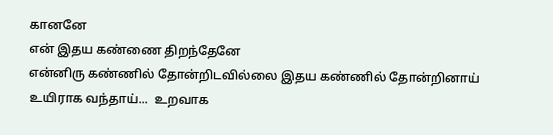கானனே
என் இதய கண்ணை திறந்தேனே
என்னிரு கண்ணில் தோன்றிடவில்லை இதய கண்ணில் தோன்றினாய்
உயிராக வந்தாய்...  உறவாக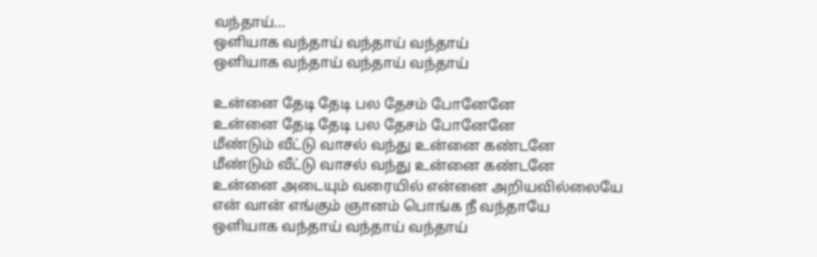வந்தாய்...
ஒளியாக வந்தாய் வந்தாய் வந்தாய்
ஒளியாக வந்தாய் வந்தாய் வந்தாய்

உன்னை தேடி தேடி பல தேசம் போனேனே
உன்னை தேடி தேடி பல தேசம் போனேனே
மீண்டும் வீட்டு வாசல் வந்து உன்னை கண்டனே
மீண்டும் வீட்டு வாசல் வந்து உன்னை கண்டனே
உன்னை அடையும் வரையில் என்னை அறியவில்லையே
என் வான் எங்கும் ஞானம் பொங்க நீ வந்தாயே
ஒளியாக வந்தாய் வந்தாய் வந்தாய்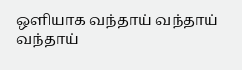ஒளியாக வந்தாய் வந்தாய் வந்தாய்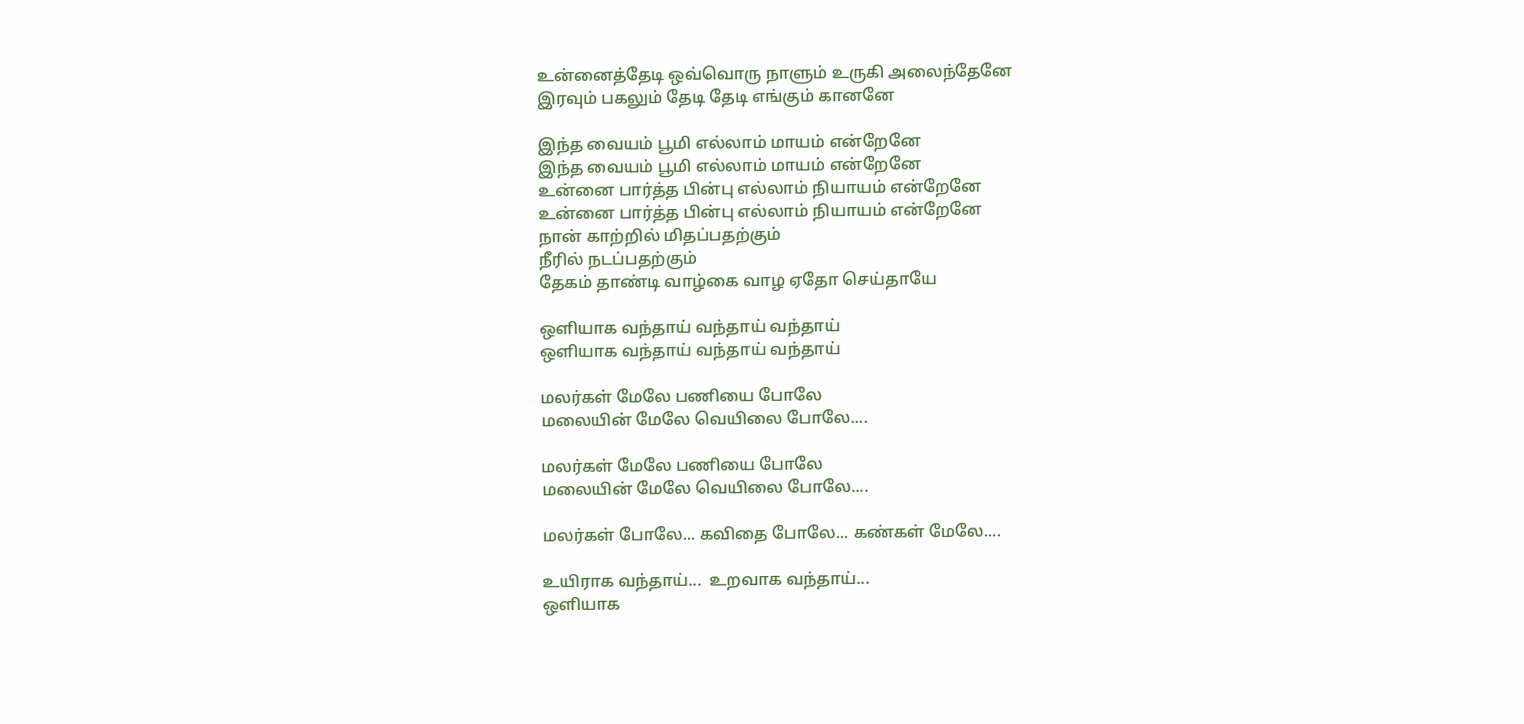உன்னைத்தேடி ஒவ்வொரு நாளும் உருகி அலைந்தேனே
இரவும் பகலும் தேடி தேடி எங்கும் கானனே

இந்த வையம் பூமி எல்லாம் மாயம் என்றேனே
இந்த வையம் பூமி எல்லாம் மாயம் என்றேனே
உன்னை பார்த்த பின்பு எல்லாம் நியாயம் என்றேனே
உன்னை பார்த்த பின்பு எல்லாம் நியாயம் என்றேனே
நான் காற்றில் மிதப்பதற்கும்
நீரில் நடப்பதற்கும்
தேகம் தாண்டி வாழ்கை வாழ ஏதோ செய்தாயே

ஒளியாக வந்தாய் வந்தாய் வந்தாய்
ஒளியாக வந்தாய் வந்தாய் வந்தாய்

மலர்கள் மேலே பணியை போலே
மலையின் மேலே வெயிலை போலே....

மலர்கள் மேலே பணியை போலே
மலையின் மேலே வெயிலை போலே....

மலர்கள் போலே... கவிதை போலே... கண்கள் மேலே....

உயிராக வந்தாய்...  உறவாக வந்தாய்...
ஒளியாக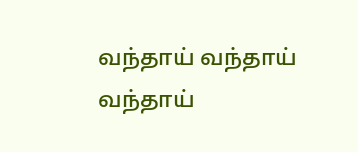வந்தாய் வந்தாய் வந்தாய்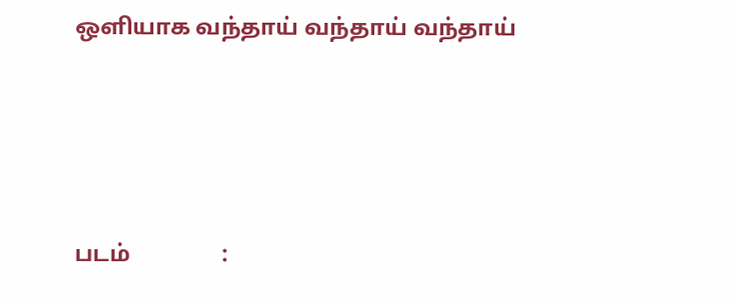ஒளியாக வந்தாய் வந்தாய் வந்தாய்





படம்                :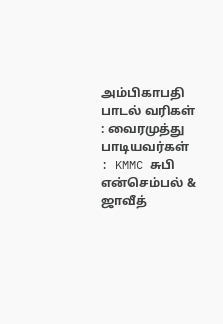அம்பிகாபதி
பாடல் வரிகள்   : வைரமுத்து
பாடியவர்கள்     : KMMC சுபி என்செம்பல் & ஜாவீத்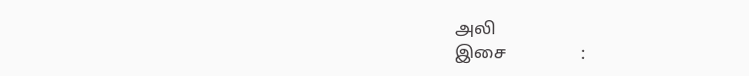அலி
இசை                 :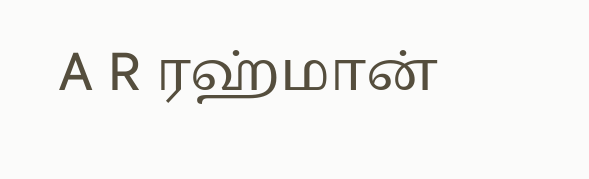A R ரஹ்மான்